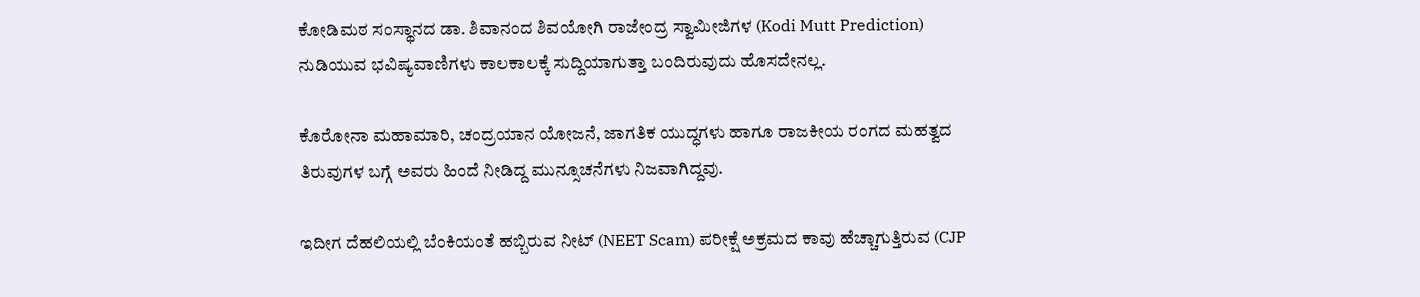ಕೋಡಿಮಠ ಸಂಸ್ಥಾನದ ಡಾ. ಶಿವಾನಂದ ಶಿವಯೋಗಿ ರಾಜೇಂದ್ರ ಸ್ವಾಮೀಜಿಗಳ (Kodi Mutt Prediction) ನುಡಿಯುವ ಭವಿಷ್ಯವಾಣಿಗಳು ಕಾಲಕಾಲಕ್ಕೆ ಸುದ್ದಿಯಾಗುತ್ತಾ ಬಂದಿರುವುದು ಹೊಸದೇನಲ್ಲ.

ಕೊರೋನಾ ಮಹಾಮಾರಿ, ಚಂದ್ರಯಾನ ಯೋಜನೆ, ಜಾಗತಿಕ ಯುದ್ಧಗಳು ಹಾಗೂ ರಾಜಕೀಯ ರಂಗದ ಮಹತ್ವದ ತಿರುವುಗಳ ಬಗ್ಗೆ ಅವರು ಹಿಂದೆ ನೀಡಿದ್ದ ಮುನ್ಸೂಚನೆಗಳು ನಿಜವಾಗಿದ್ದವು.

ಇದೀಗ ದೆಹಲಿಯಲ್ಲಿ ಬೆಂಕಿಯಂತೆ ಹಬ್ಬಿರುವ ನೀಟ್ (NEET Scam) ಪರೀಕ್ಷೆ ಅಕ್ರಮದ ಕಾವು ಹೆಚ್ಚಾಗುತ್ತಿರುವ (CJP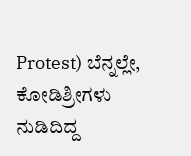Protest) ಬೆನ್ನಲ್ಲೇ, ಕೋಡಿಶ್ರೀಗಳು ನುಡಿದಿದ್ದ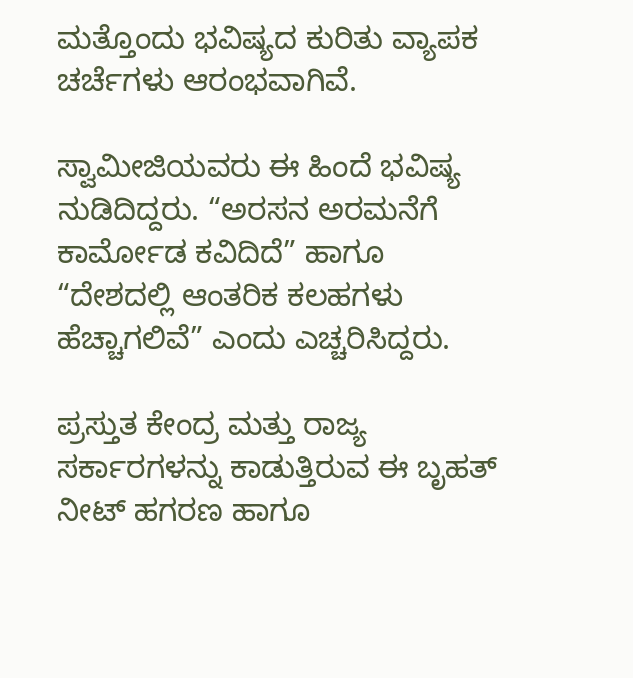ಮತ್ತೊಂದು ಭವಿಷ್ಯದ ಕುರಿತು ವ್ಯಾಪಕ ಚರ್ಚೆಗಳು ಆರಂಭವಾಗಿವೆ.

ಸ್ವಾಮೀಜಿಯವರು ಈ ಹಿಂದೆ ಭವಿಷ್ಯ ನುಡಿದಿದ್ದರು. “ಅರಸನ ಅರಮನೆಗೆ ಕಾರ್ಮೋಡ ಕವಿದಿದೆ” ಹಾಗೂ “ದೇಶದಲ್ಲಿ ಆಂತರಿಕ ಕಲಹಗಳು ಹೆಚ್ಚಾಗಲಿವೆ” ಎಂದು ಎಚ್ಚರಿಸಿದ್ದರು.

ಪ್ರಸ್ತುತ ಕೇಂದ್ರ ಮತ್ತು ರಾಜ್ಯ ಸರ್ಕಾರಗಳನ್ನು ಕಾಡುತ್ತಿರುವ ಈ ಬೃಹತ್ ನೀಟ್ ಹಗರಣ ಹಾಗೂ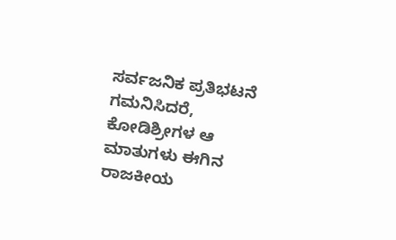ಸರ್ವಜನಿಕ ಪ್ರತಿಭಟನೆ ಗಮನಿಸಿದರೆ, ಕೋಡಿಶ್ರೀಗಳ ಆ ಮಾತುಗಳು ಈಗಿನ ರಾಜಕೀಯ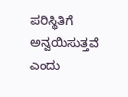ಪರಿಸ್ಥಿತಿಗೆ ಅನ್ವಯಿಸುತ್ತವೆ ಎಂದು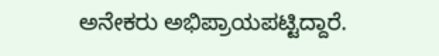ಅನೇಕರು ಅಭಿಪ್ರಾಯಪಟ್ಟಿದ್ದಾರೆ.